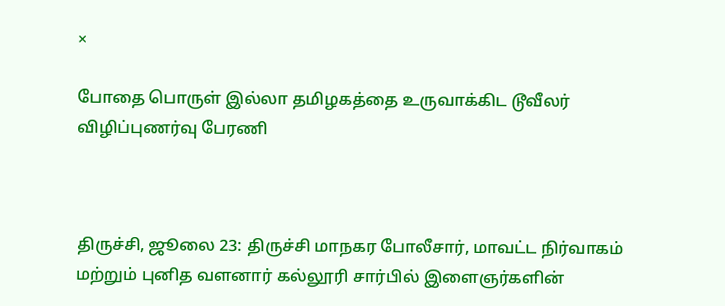×

போதை பொருள் இல்லா தமிழகத்தை உருவாக்கிட டூவீலர் விழிப்புணர்வு பேரணி



திருச்சி, ஜூலை 23: திருச்சி மாநகர போலீசார், மாவட்ட நிர்வாகம் மற்றும் புனித வளனார் கல்லூரி சார்பில் இளைஞர்களின்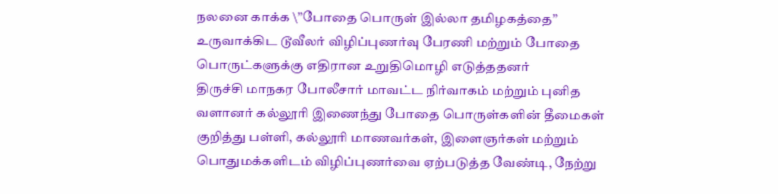நலனை காக்க \”போதை பொருள் இல்லா தமிழகத்தை” உருவாக்கிட டூவீலர் விழிப்புணர்வு பேரணி மற்றும் போதை பொருட்களுக்கு எதிரான உறுதிமொழி எடுத்ததனர்
திருச்சி மாநகர போலீசார் மாவட்ட நிர்வாகம் மற்றும் புனித வளானர் கல்லூரி இணைந்து போதை பொருள்களின் தீமைகள் குறித்து பள்ளி, கல்லூரி மாணவர்கள், இளைஞர்கள் மற்றும் பொதுமக்களிடம் விழிப்புணர்வை ஏற்படுத்த வேண்டி, நேற்று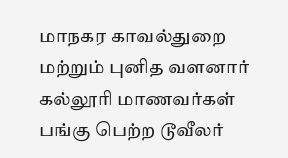மாநகர காவல்துறை மற்றும் புனித வளனார் கல்லூரி மாணவர்கள் பங்கு பெற்ற டூவீலர்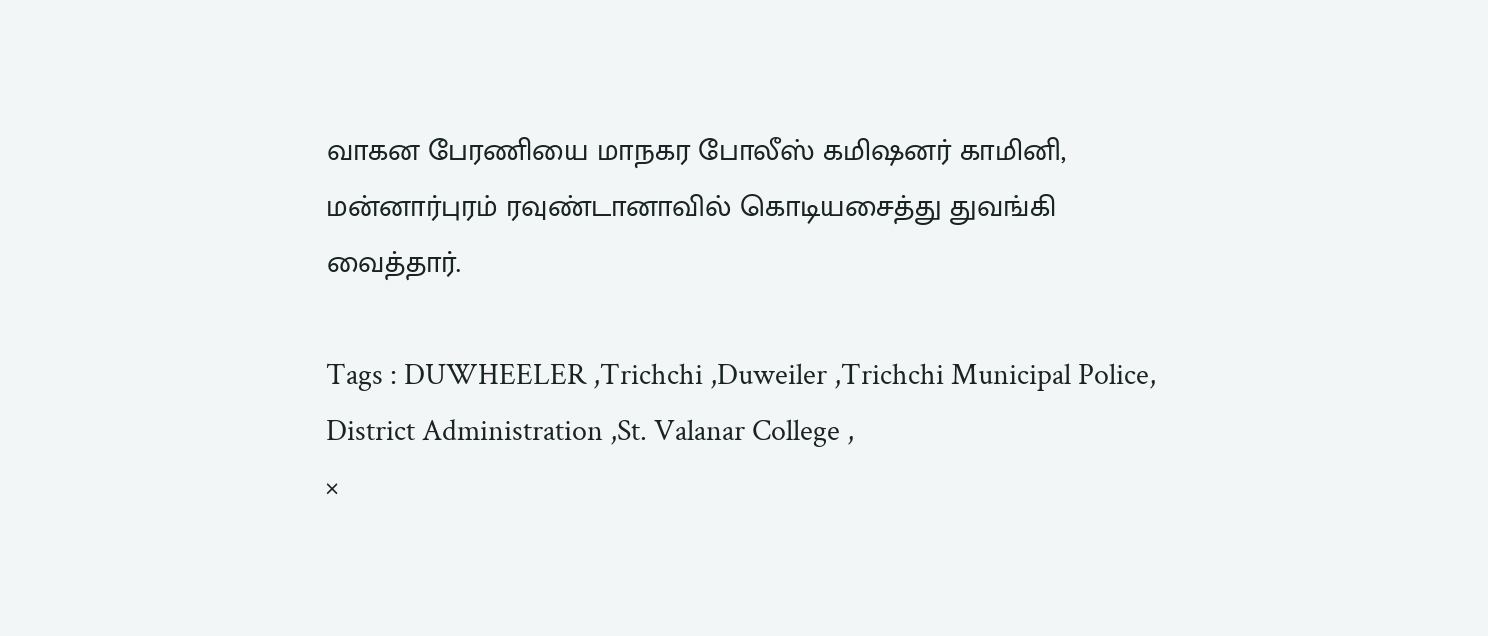வாகன பேரணியை மாநகர போலீஸ் கமிஷனர் காமினி, மன்னார்புரம் ரவுண்டானாவில் கொடியசைத்து துவங்கி வைத்தார்.

Tags : DUWHEELER ,Trichchi ,Duweiler ,Trichchi Municipal Police, District Administration ,St. Valanar College ,
×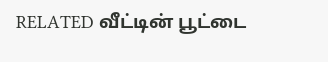RELATED வீட்டின் பூட்டை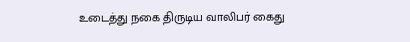உடைத்து நகை திருடிய வாலிபர் கைது